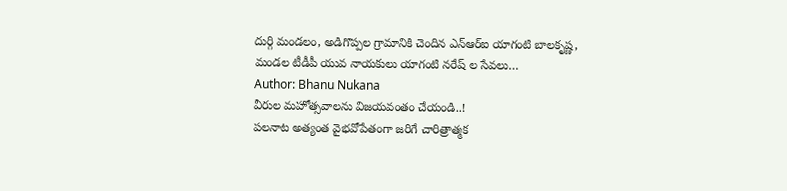దుర్గి మండలం, అడిగొప్పల గ్రామానికి చెందిన ఎన్ఆర్ఐ యాగంటి బాలకృష్ణ, మండల టీడీపీ యువ నాయకులు యాగంటి నరేష్ ల సేవలు…
Author: Bhanu Nukana
వీరుల మహోత్సవాలను విజయవంతం చేయండి..!
పలనాట అత్యంత వైభవోపేతంగా జరిగే చారిత్రాత్మక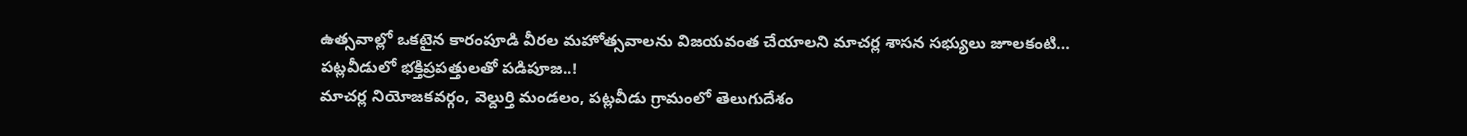ఉత్సవాల్లో ఒకటైన కారంపూడి వీరల మహోత్సవాలను విజయవంత చేయాలని మాచర్ల శాసన సభ్యులు జూలకంటి…
పట్లవీడులో భక్తిప్రపత్తులతో పడిపూజ..!
మాచర్ల నియోజకవర్గం, వెల్దుర్తి మండలం, పట్లవీడు గ్రామంలో తెలుగుదేశం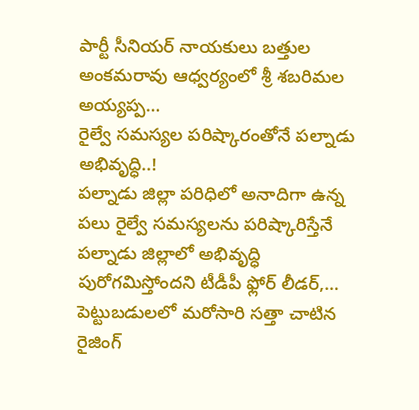పార్టీ సీనియర్ నాయకులు బత్తుల అంకమరావు ఆధ్వర్యంలో శ్రీ శబరిమల అయ్యప్ప…
రైల్వే సమస్యల పరిష్కారంతోనే పల్నాడు అభివృద్ధి..!
పల్నాడు జిల్లా పరిధిలో అనాదిగా ఉన్న పలు రైల్వే సమస్యలను పరిష్కారిస్తేనే పల్నాడు జిల్లాలో అభివృద్ధి పురోగమిస్తోందని టీడీపీ ఫ్లోర్ లీడర్,…
పెట్టుబడులలో మరోసారి సత్తా చాటిన రైజింగ్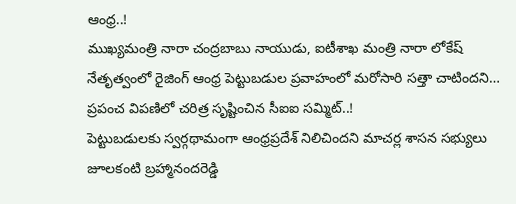ఆంధ్ర..!
ముఖ్యమంత్రి నారా చంద్రబాబు నాయుడు, ఐటీశాఖ మంత్రి నారా లోకేష్ నేతృత్వంలో రైజింగ్ ఆంధ్ర పెట్టుబడుల ప్రవాహంలో మరోసారి సత్తా చాటిందని…
ప్రపంచ విపణిలో చరిత్ర సృష్టించిన సీఐఐ సమ్మిట్..!
పెట్టుబడులకు స్వర్గథామంగా ఆంధ్రప్రదేశ్ నిలిచిందని మాచర్ల శాసన సభ్యులు జూలకంటి బ్రహ్మానందరెడ్డి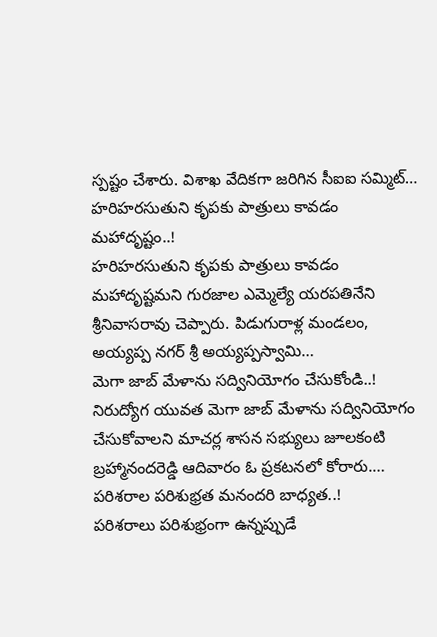స్పష్టం చేశారు. విశాఖ వేదికగా జరిగిన సీఐఐ సమ్మిట్…
హరిహరసుతుని కృపకు పాత్రులు కావడం మహాదృష్టం..!
హరిహరసుతుని కృపకు పాత్రులు కావడం మహాదృష్టమని గురజాల ఎమ్మెల్యే యరపతినేని శ్రీనివాసరావు చెప్పారు. పిడుగురాళ్ల మండలం, అయ్యప్ప నగర్ శ్రీ అయ్యప్పస్వామి…
మెగా జాబ్ మేళాను సద్వినియోగం చేసుకోండి..!
నిరుద్యోగ యువత మెగా జాబ్ మేళాను సద్వినియోగం చేసుకోవాలని మాచర్ల శాసన సభ్యులు జూలకంటి బ్రహ్మానందరెడ్డి ఆదివారం ఓ ప్రకటనలో కోరారు.…
పరిశరాల పరిశుభ్రత మనందరి బాధ్యత..!
పరిశరాలు పరిశుభ్రంగా ఉన్నప్పుడే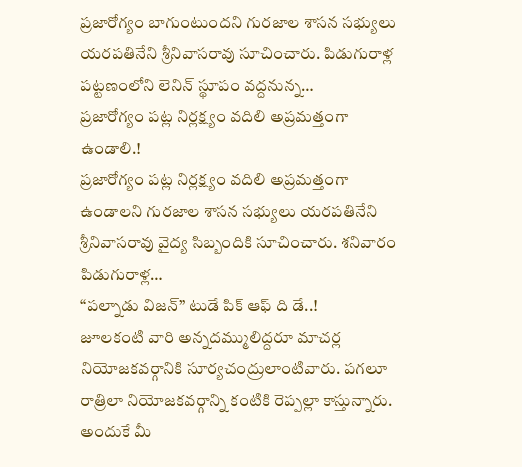ప్రజారోగ్యం బాగుంటుందని గురజాల శాసన సభ్యులు యరపతినేని శ్రీనివాసరావు సూచించారు. పిడుగురాళ్ల పట్టణంలోని లెనిన్ స్థూపం వద్దనున్న…
ప్రజారోగ్యం పట్ల నిర్లక్ష్యం వదిలి అప్రమత్తంగా ఉండాలి.!
ప్రజారోగ్యం పట్ల నిర్లక్ష్యం వదిలి అప్రమత్తంగా ఉండాలని గురజాల శాసన సభ్యులు యరపతినేని శ్రీనివాసరావు వైద్య సిబ్బందికి సూచించారు. శనివారం పిడుగురాళ్ల…
“పల్నాడు విజన్” టుడే పిక్ ఆఫ్ ది డే..!
జూలకంటి వారి అన్నదమ్ములిద్దరూ మాచర్ల నియోజకవర్గానికి సూర్యచంద్రులాంటివారు. పగలూ రాత్రిలా నియోజకవర్గాన్ని కంటికి రెప్పల్లా కాస్తున్నారు. అందుకే మీ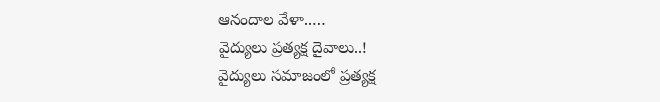ఆనందాల వేళా..…
వైద్యులు ప్రత్యక్ష దైవాలు..!
వైద్యులు సమాజంలో ప్రత్యక్ష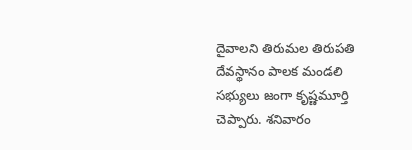దైవాలని తిరుమల తిరుపతి దేవస్థానం పాలక మండలి సభ్యులు జంగా కృష్ణమూర్తి చెప్పారు. శనివారం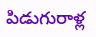పిడుగురాళ్ల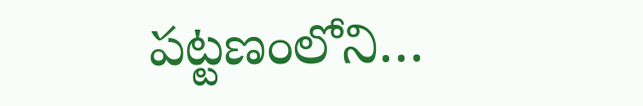పట్టణంలోని…